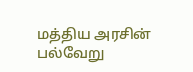மத்திய அரசின் பல்வேறு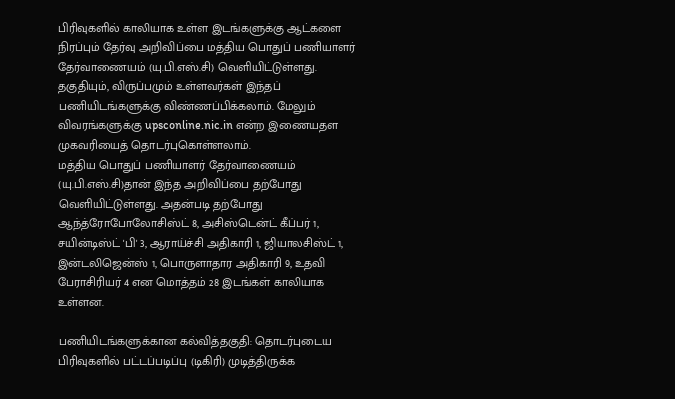பிரிவுகளில் காலியாக உள்ள இடங்களுக்கு ஆட்களை நிரப்பும் தேர்வு அறிவிப்பை மத்திய பொதுப் பணியாளர் தேர்வாணையம் (யு.பி.எஸ்.சி) வெளியிட்டுள்ளது. தகுதியும், விருப்பமும் உள்ளவர்கள் இந்தப் பணியிடங்களுக்கு விண்ணப்பிக்கலாம். மேலும் விவரங்களுக்கு upsconline.nic.in என்ற இணையதள முகவரியைத் தொடர்புகொள்ளலாம்.
மத்திய பொதுப் பணியாளர் தேர்வாணையம் (யு.பி.எஸ்.சி)தான் இந்த அறிவிப்பை தற்போது வெளியிட்டுள்ளது. அதன்படி தற்போது ஆந்த்ரோபோலோசிஸ்ட் 8, அசிஸ்டென்ட் கீப்பர் 1, சயின்டிஸ்ட் 'பி' 3, ஆராய்ச்சி அதிகாரி 1, ஜியாலசிஸ்ட் 1, இன்டலிஜென்ஸ் 1, பொருளாதார அதிகாரி 9, உதவி பேராசிரியர் 4 என மொத்தம் 28 இடங்கள் காலியாக உள்ளன.

பணியிடங்களுக்கான கல்வித்தகுதி: தொடர்புடைய பிரிவுகளில் பட்டப்படிப்பு (டிகிரி) முடித்திருக்க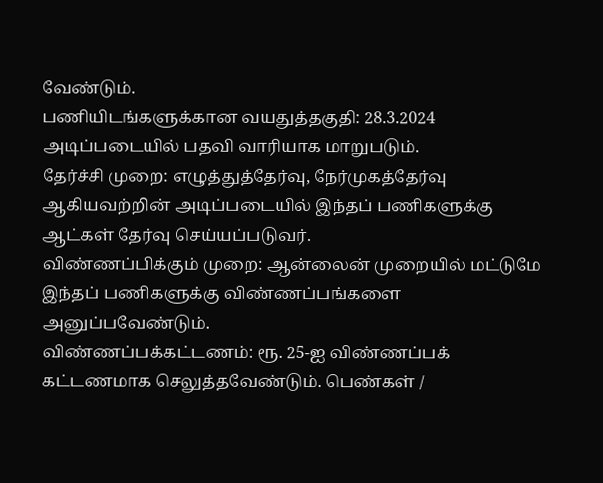வேண்டும்.
பணியிடங்களுக்கான வயதுத்தகுதி: 28.3.2024 அடிப்படையில் பதவி வாரியாக மாறுபடும்.
தேர்ச்சி முறை: எழுத்துத்தேர்வு, நேர்முகத்தேர்வு ஆகியவற்றின் அடிப்படையில் இந்தப் பணிகளுக்கு ஆட்கள் தேர்வு செய்யப்படுவர்.
விண்ணப்பிக்கும் முறை: ஆன்லைன் முறையில் மட்டுமே இந்தப் பணிகளுக்கு விண்ணப்பங்களை அனுப்பவேண்டும்.
விண்ணப்பக்கட்டணம்: ரூ. 25-ஐ விண்ணப்பக் கட்டணமாக செலுத்தவேண்டும். பெண்கள் /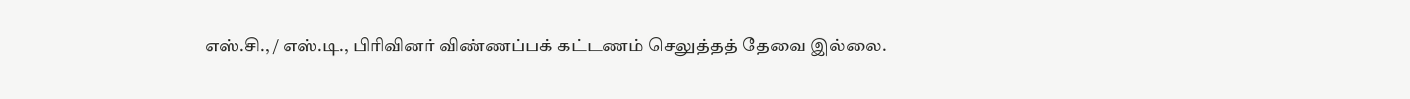எஸ்.சி., / எஸ்.டி., பிரிவினர் விண்ணப்பக் கட்டணம் செலுத்தத் தேவை இல்லை.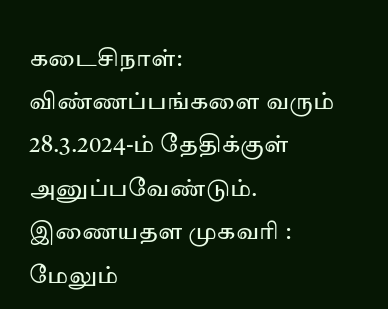கடைசிநாள்: விண்ணப்பங்களை வரும் 28.3.2024-ம் தேதிக்குள் அனுப்பவேண்டும்.
இணையதள முகவரி : மேலும்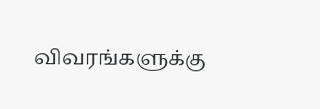விவரங்களுக்கு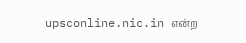upsconline.nic.in என்ற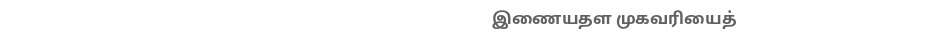இணையதள முகவரியைத்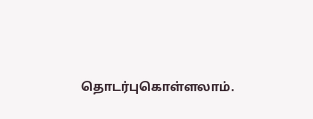தொடர்புகொள்ளலாம்.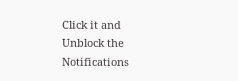Click it and Unblock the Notifications